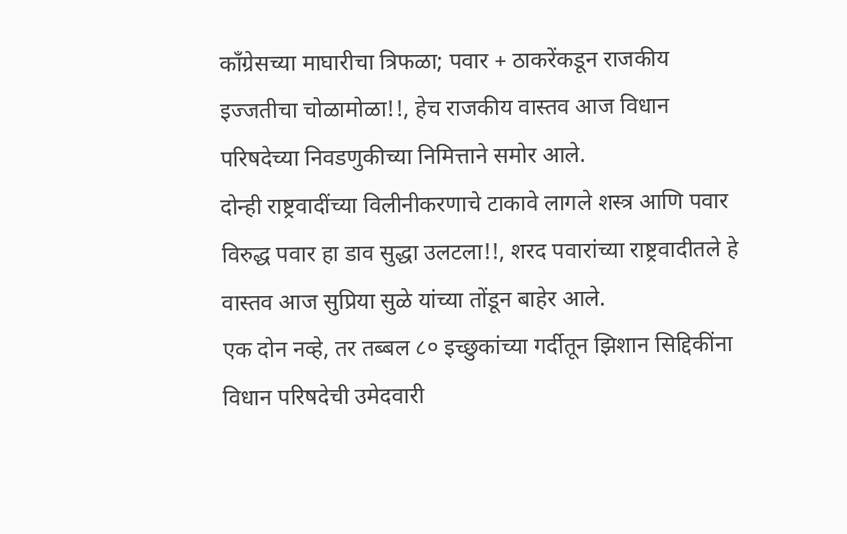काँग्रेसच्या माघारीचा त्रिफळा; पवार + ठाकरेंकडून राजकीय इज्जतीचा चोळामोळा!!, हेच राजकीय वास्तव आज विधान परिषदेच्या निवडणुकीच्या निमित्ताने समोर आले.
दोन्ही राष्ट्रवादींच्या विलीनीकरणाचे टाकावे लागले शस्त्र आणि पवार विरुद्ध पवार हा डाव सुद्धा उलटला!!, शरद पवारांच्या राष्ट्रवादीतले हे वास्तव आज सुप्रिया सुळे यांच्या तोंडून बाहेर आले.
एक दोन नव्हे, तर तब्बल ८० इच्छुकांच्या गर्दीतून झिशान सिद्दिकींना विधान परिषदेची उमेदवारी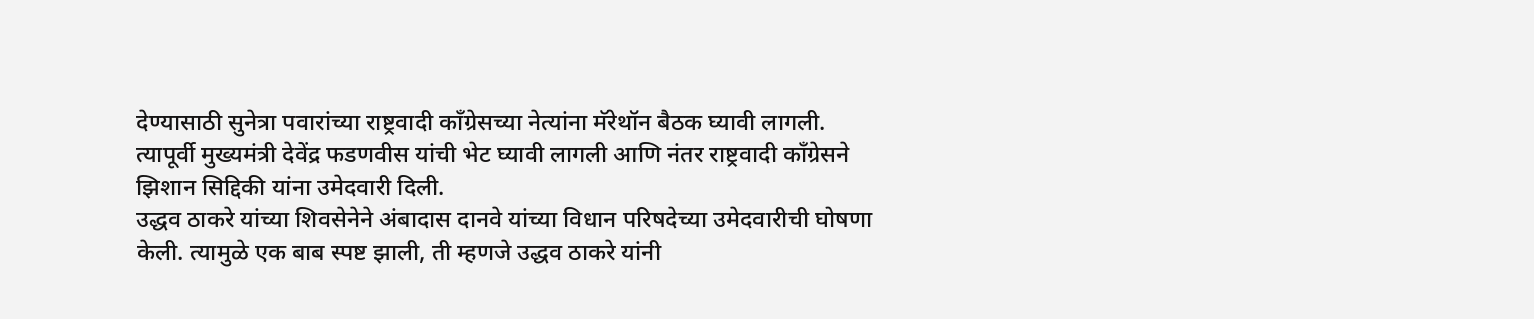देण्यासाठी सुनेत्रा पवारांच्या राष्ट्रवादी काँग्रेसच्या नेत्यांना मॅरेथॉन बैठक घ्यावी लागली. त्यापूर्वी मुख्यमंत्री देवेंद्र फडणवीस यांची भेट घ्यावी लागली आणि नंतर राष्ट्रवादी काँग्रेसने झिशान सिद्दिकी यांना उमेदवारी दिली.
उद्धव ठाकरे यांच्या शिवसेनेने अंबादास दानवे यांच्या विधान परिषदेच्या उमेदवारीची घोषणा केली. त्यामुळे एक बाब स्पष्ट झाली, ती म्हणजे उद्धव ठाकरे यांनी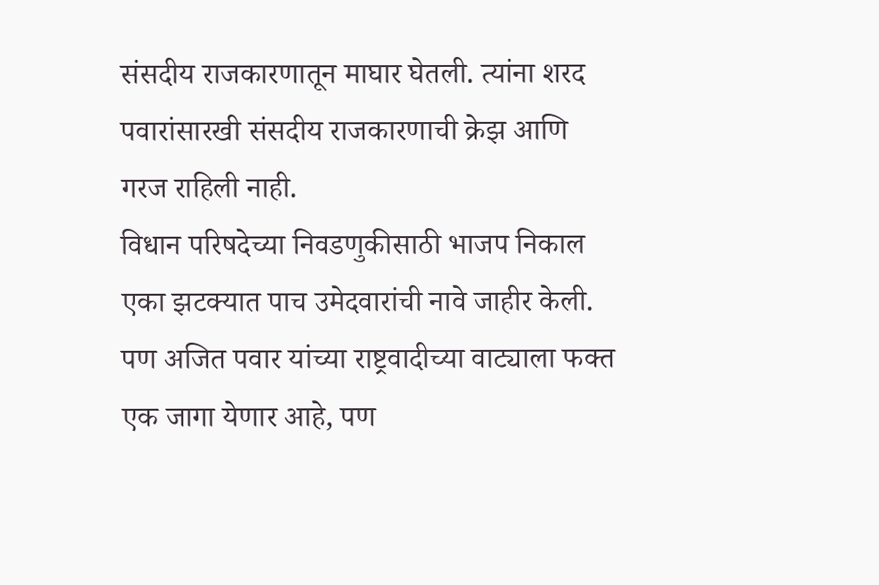संसदीय राजकारणातून माघार घेतली. त्यांना शरद पवारांसारखी संसदीय राजकारणाची क्रेझ आणि गरज राहिली नाही.
विधान परिषदेच्या निवडणुकीसाठी भाजप निकाल एका झटक्यात पाच उमेदवारांची नावे जाहीर केली. पण अजित पवार यांच्या राष्ट्रवादीच्या वाट्याला फक्त एक जागा येणार आहे, पण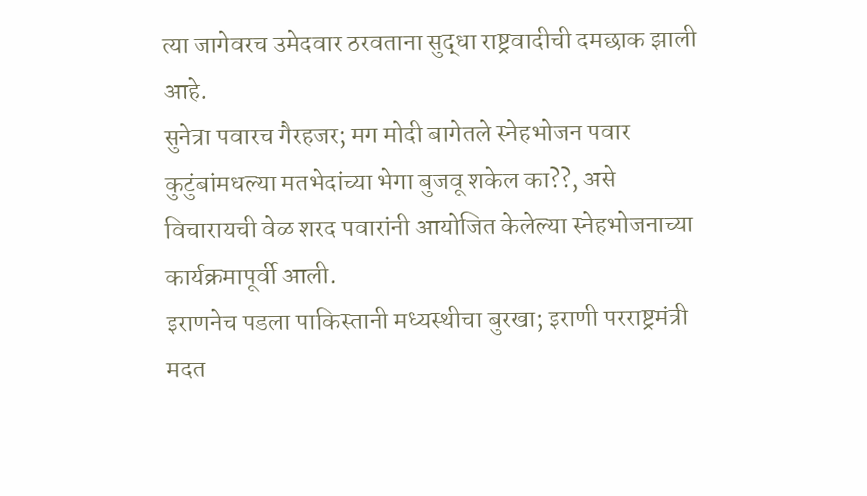त्या जागेवरच उमेदवार ठरवताना सुद्धा राष्ट्रवादीची दमछाक झाली आहे.
सुनेत्रा पवारच गैरहजर; मग मोदी बागेतले स्नेहभोजन पवार कुटुंबांमधल्या मतभेदांच्या भेगा बुजवू शकेल का??, असे विचारायची वेळ शरद पवारांनी आयोजित केलेल्या स्नेहभोजनाच्या कार्यक्रमापूर्वी आली.
इराणनेच पडला पाकिस्तानी मध्यस्थीचा बुरखा; इराणी परराष्ट्रमंत्री मदत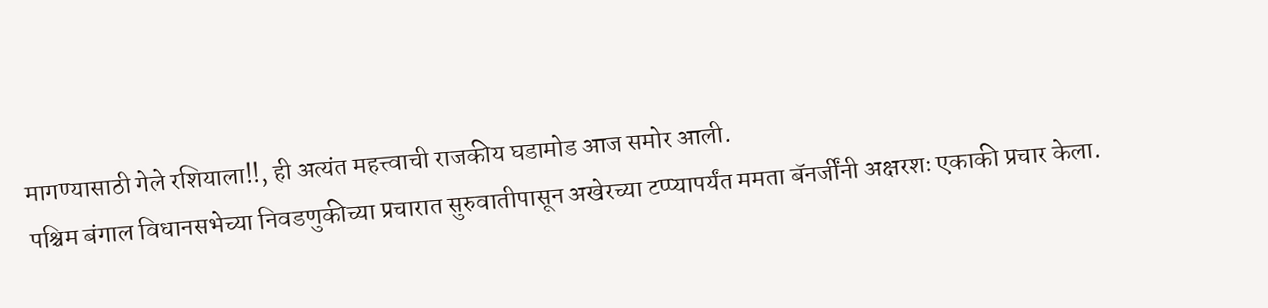मागण्यासाठी गेले रशियाला!!, ही अत्यंत महत्त्वाची राजकीय घडामोड आज समोर आली.
पश्चिम बंगाल विधानसभेच्या निवडणुकीच्या प्रचारात सुरुवातीपासून अखेरच्या टप्प्यापर्यंत ममता बॅनर्जींनी अक्षरशः एकाकी प्रचार केला.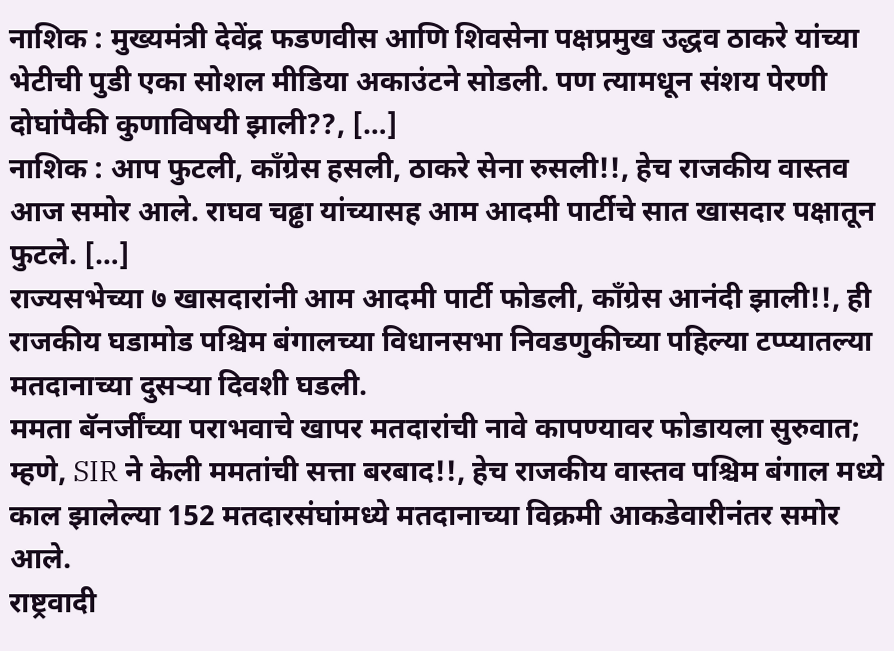नाशिक : मुख्यमंत्री देवेंद्र फडणवीस आणि शिवसेना पक्षप्रमुख उद्धव ठाकरे यांच्या भेटीची पुडी एका सोशल मीडिया अकाउंटने सोडली. पण त्यामधून संशय पेरणी दोघांपैकी कुणाविषयी झाली??, […]
नाशिक : आप फुटली, काँग्रेस हसली, ठाकरे सेना रुसली!!, हेच राजकीय वास्तव आज समोर आले. राघव चढ्ढा यांच्यासह आम आदमी पार्टीचे सात खासदार पक्षातून फुटले. […]
राज्यसभेच्या ७ खासदारांनी आम आदमी पार्टी फोडली, काँग्रेस आनंदी झाली!!, ही राजकीय घडामोड पश्चिम बंगालच्या विधानसभा निवडणुकीच्या पहिल्या टप्प्यातल्या मतदानाच्या दुसऱ्या दिवशी घडली.
ममता बॅनर्जींच्या पराभवाचे खापर मतदारांची नावे कापण्यावर फोडायला सुरुवात; म्हणे, SIR ने केली ममतांची सत्ता बरबाद!!, हेच राजकीय वास्तव पश्चिम बंगाल मध्ये काल झालेल्या 152 मतदारसंघांमध्ये मतदानाच्या विक्रमी आकडेवारीनंतर समोर आले.
राष्ट्रवादी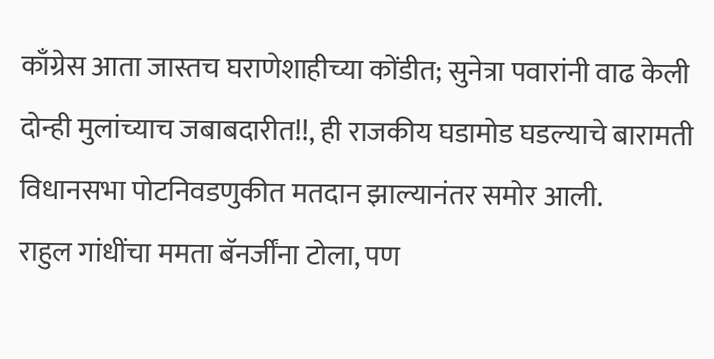काँग्रेस आता जास्तच घराणेशाहीच्या कोंडीत; सुनेत्रा पवारांनी वाढ केली दोन्ही मुलांच्याच जबाबदारीत!!, ही राजकीय घडामोड घडल्याचे बारामती विधानसभा पोटनिवडणुकीत मतदान झाल्यानंतर समोर आली.
राहुल गांधींचा ममता बॅनर्जींना टोला, पण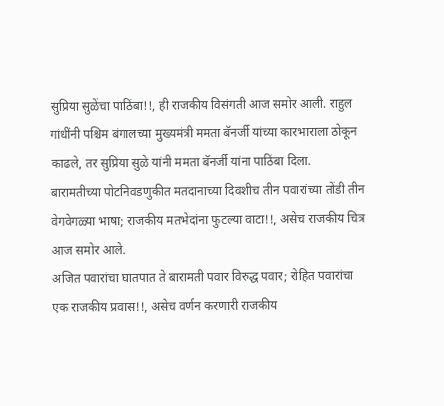सुप्रिया सुळेंचा पाठिंबा!!, ही राजकीय विसंगती आज समोर आली. राहुल गांधींनी पश्चिम बंगालच्या मुख्यमंत्री ममता बॅनर्जी यांच्या कारभाराला ठोकून काढले, तर सुप्रिया सुळे यांनी ममता बॅनर्जी यांना पाठिंबा दिला.
बारामतीच्या पोटनिवडणुकीत मतदानाच्या दिवशीच तीन पवारांच्या तोंडी तीन वेगवेगळ्या भाषा; राजकीय मतभेदांना फुटल्या वाटा!!, असेच राजकीय चित्र आज समोर आले.
अजित पवारांचा घातपात ते बारामती पवार विरुद्ध पवार; रोहित पवारांचा एक राजकीय प्रवास!!, असेच वर्णन करणारी राजकीय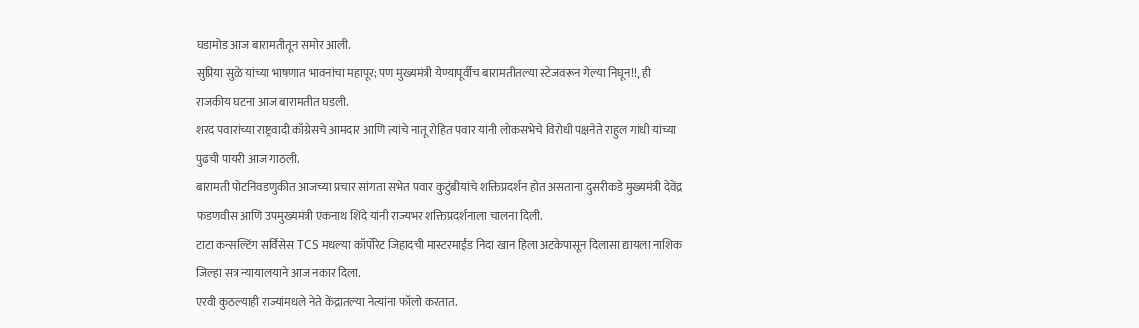घडामोड आज बारामतीतून समोर आली.
सुप्रिया सुळे यांच्या भाषणात भावनांचा महापूर; पण मुख्यमंत्री येण्यापूर्वीच बारामतीतल्या स्टेजवरून गेल्या निघून!!, ही राजकीय घटना आज बारामतीत घडली.
शरद पवारांच्या राष्ट्रवादी काँग्रेसचे आमदार आणि त्यांचे नातू रोहित पवार यांनी लोकसभेचे विरोधी पक्षनेते राहुल गांधी यांच्या पुढची पायरी आज गाठली.
बारामती पोटनिवडणुकीत आजच्या प्रचार सांगता सभेत पवार कुटुंबीयांचे शक्तिप्रदर्शन होत असताना दुसरीकडे मुख्यमंत्री देवेंद्र फडणवीस आणि उपमुख्यमंत्री एकनाथ शिंदे यांनी राज्यभर शक्तिप्रदर्शनाला चालना दिली.
टाटा कन्सल्टिंग सर्विसेस TCS मधल्या कॉर्पोरेट जिहादची मास्टरमाईंड निदा खान हिला अटकेपासून दिलासा द्यायला नाशिक जिल्हा सत्र न्यायालयाने आज नकार दिला.
एरवी कुठल्याही राज्यांमधले नेते केंद्रातल्या नेत्यांना फॉलो करतात.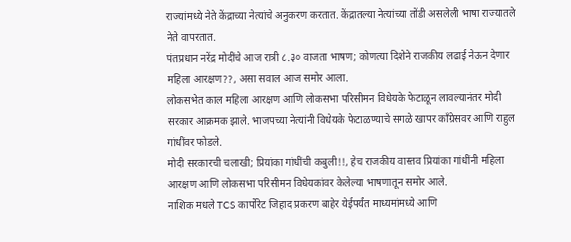राज्यांमध्ये नेते केंद्राच्या नेत्यांचे अनुकरण करतात. केंद्रातल्या नेत्यांच्या तोंडी असलेली भाषा राज्यातले नेते वापरतात.
पंतप्रधान नरेंद्र मोदींचे आज रात्री ८.३० वाजता भाषण; कोणत्या दिशेने राजकीय लढाई नेऊन देणार महिला आरक्षण??, असा सवाल आज समोर आला.
लोकसभेत काल महिला आरक्षण आणि लोकसभा परिसीमन विधेयके फेटाळून लावल्यानंतर मोदी सरकार आक्रमक झाले. भाजपच्या नेत्यांनी विधेयके फेटाळण्याचे सगळे खापर काँग्रेसवर आणि राहुल गांधींवर फोडले.
मोदी सरकारची चलाखी; प्रियांका गांधींची कबुली!!, हेच राजकीय वास्तव प्रियांका गांधींनी महिला आरक्षण आणि लोकसभा परिसीमन विधेयकांवर केलेल्या भाषणातून समोर आले.
नाशिक मधले TCS कार्पोरेट जिहाद प्रकरण बाहेर येईपर्यंत माध्यमांमध्ये आणि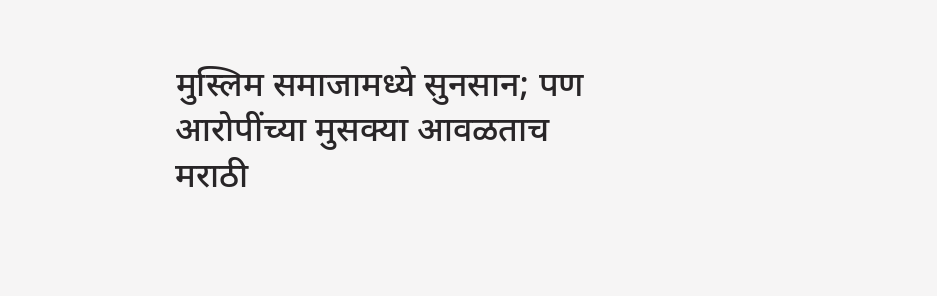मुस्लिम समाजामध्ये सुनसान; पण आरोपींच्या मुसक्या आवळताच मराठी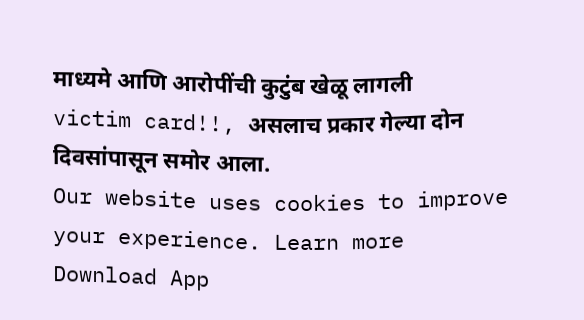माध्यमे आणि आरोपींची कुटुंब खेळू लागली victim card!!, असलाच प्रकार गेल्या दोन दिवसांपासून समोर आला.
Our website uses cookies to improve your experience. Learn more
Download App